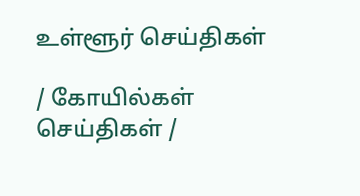உள்ளூர் செய்திகள்

/ கோயில்கள் செய்திகள் /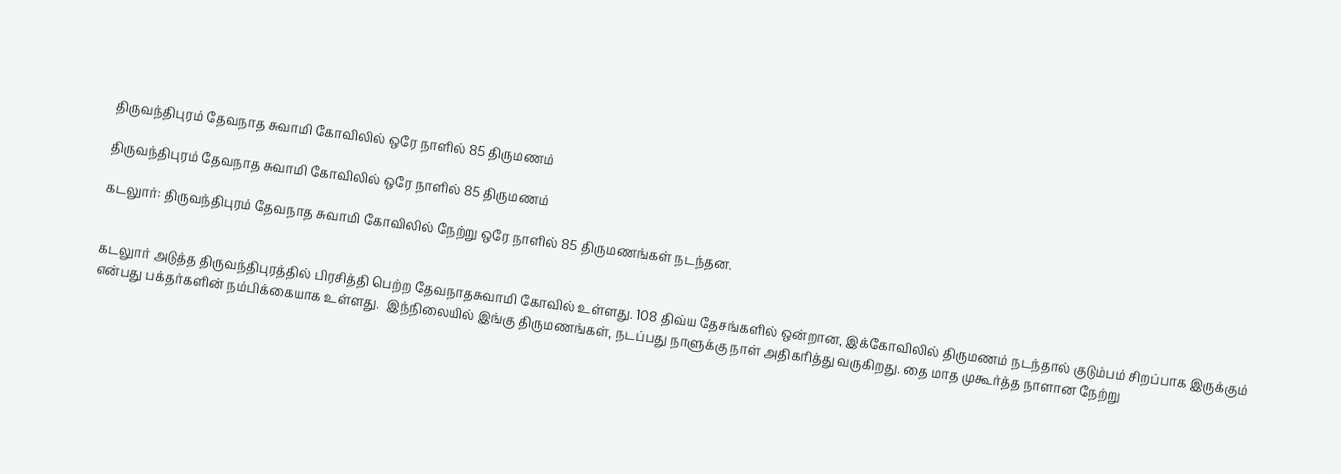திருவந்திபுரம் தேவநாத சுவாமி கோவிலில் ஒரே நாளில் 85 திருமணம்

திருவந்திபுரம் தேவநாத சுவாமி கோவிலில் ஒரே நாளில் 85 திருமணம்

கடலுார்: திருவந்திபுரம் தேவநாத சுவாமி கோவிலில் நேற்று ஒரே நாளில் 85 திருமணங்கள் நடந்தன.


கடலுார் அடுத்த திருவந்திபுரத்தில் பிரசித்தி பெற்ற தேவநாதசுவாமி கோவில் உள்ளது. 108 திவ்ய தேசங்களில் ஒன்றான, இக்கோவிலில் திருமணம் நடந்தால் குடும்பம் சிறப்பாக இருக்கும் என்பது பக்தர்களின் நம்பிக்கையாக உள்ளது.  இந்நிலையில் இங்கு திருமணங்கள், நடப்பது நாளுக்கு நாள் அதிகரித்து வருகிறது. தை மாத முகூர்த்த நாளான நேற்று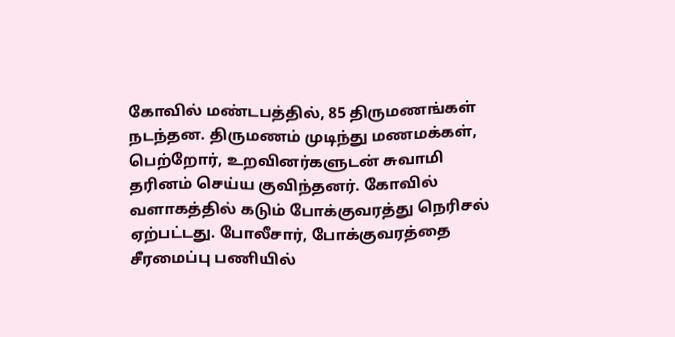கோவில் மண்டபத்தில், 85 திருமணங்கள் நடந்தன. திருமணம் முடிந்து மணமக்கள், பெற்றோர், உறவினர்களுடன் சுவாமி தரினம் செய்ய குவிந்தனர். கோவில் வளாகத்தில் கடும் போக்குவரத்து நெரிசல் ஏற்பட்டது. போலீசார், போக்குவரத்தை சீரமைப்பு பணியில்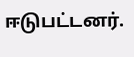ஈடுபட்டனர்.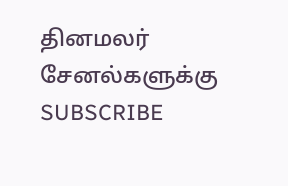தினமலர் சேனல்களுக்கு SUBSCRIBE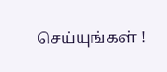செய்யுங்கள் !